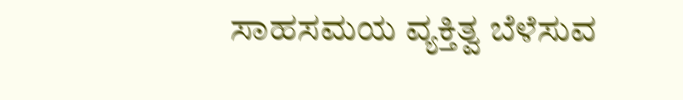ಸಾಹಸಮಯ ವ್ಯಕ್ತಿತ್ವ ಬೆಳೆಸುವ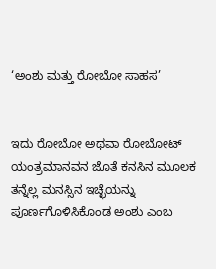‘ಅಂಶು ಮತ್ತು ರೋಬೋ ಸಾಹಸ’


ಇದು ರೋಬೋ ಅಥವಾ ರೋಬೋಟ್ ಯಂತ್ರಮಾನವನ ಜೊತೆ ಕನಸಿನ ಮೂಲಕ ತನ್ನೆಲ್ಲ ಮನಸ್ಸಿನ ಇಚ್ಛೆಯನ್ನು ಪೂರ್ಣಗೊಳಿಸಿಕೊಂಡ ಅಂಶು ಎಂಬ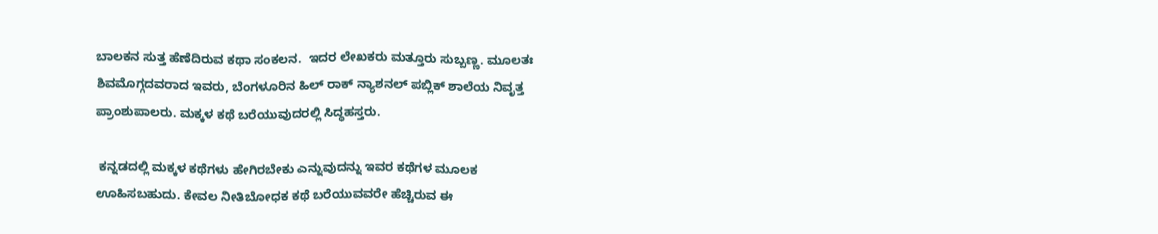ಬಾಲಕನ ಸುತ್ತ ಹೆಣೆದಿರುವ ಕಥಾ ಸಂಕಲನ.  ಇದರ ಲೇಖಕರು ಮತ್ತೂರು ಸುಬ್ಬಣ್ಣ. ಮೂಲತಃ ಶಿವಮೊಗ್ಗದವರಾದ ಇವರು, ಬೆಂಗಳೂರಿನ ಹಿಲ್ ರಾಕ್ ನ್ಯಾಶನಲ್ ಪಬ್ಲಿಕ್ ಶಾಲೆಯ ನಿವೃತ್ತ ಪ್ರಾಂಶುಪಾಲರು. ಮಕ್ಕಳ ಕಥೆ ಬರೆಯುವುದರಲ್ಲಿ ಸಿದ್ಧಹಸ್ತರು.

 ಕನ್ನಡದಲ್ಲಿ ಮಕ್ಕಳ ಕಥೆಗಳು ಹೇಗಿರಬೇಕು ಎನ್ನುವುದನ್ನು ಇವರ ಕಥೆಗಳ ಮೂಲಕ ಊಹಿಸಬಹುದು. ಕೇವಲ ನೀತಿಬೋಧಕ ಕಥೆ ಬರೆಯುವವರೇ ಹೆಚ್ಚಿರುವ ಈ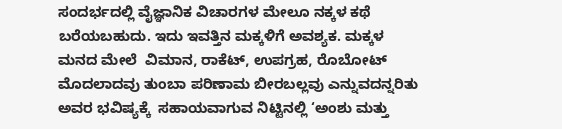ಸಂದರ್ಭದಲ್ಲಿ ವೈಜ್ಞಾನಿಕ ವಿಚಾರಗಳ ಮೇಲೂ ನಕ್ಕಳ ಕಥೆ ಬರೆಯಬಹುದು. ಇದು ಇವತ್ತಿನ ಮಕ್ಕಳಿಗೆ ಅವಶ್ಯಕ. ಮಕ್ಕಳ ಮನದ ಮೇಲೆ  ವಿಮಾನ, ರಾಕೆಟ್, ಉಪಗ್ರಹ, ರೊಬೋಟ್ ಮೊದಲಾದವು ತುಂಬಾ ಪರಿಣಾಮ ಬೀರಬಲ್ಲವು ಎನ್ನುವದನ್ನರಿತು ಅವರ ಭವಿಷ್ಯಕ್ಕೆ  ಸಹಾಯವಾಗುವ ನಿಟ್ಟಿನಲ್ಲಿ ‘ಅಂಶು ಮತ್ತು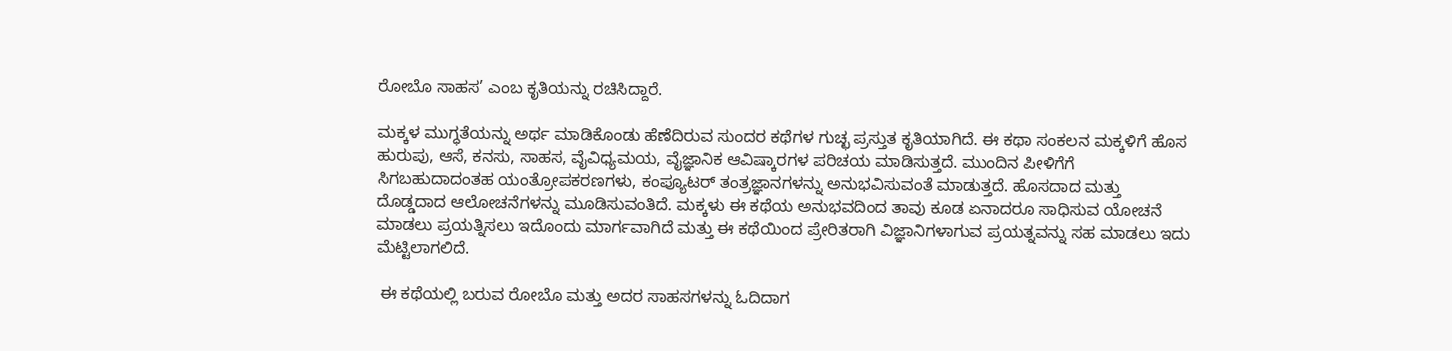ರೋಬೊ ಸಾಹಸ’ ಎಂಬ ಕೃತಿಯನ್ನು ರಚಿಸಿದ್ದಾರೆ.

ಮಕ್ಕಳ ಮುಗ್ಧತೆಯನ್ನು ಅರ್ಥ ಮಾಡಿಕೊಂಡು ಹೆಣೆದಿರುವ ಸುಂದರ ಕಥೆಗಳ ಗುಚ್ಛ ಪ್ರಸ್ತುತ ಕೃತಿಯಾಗಿದೆ. ಈ ಕಥಾ ಸಂಕಲನ ಮಕ್ಕಳಿಗೆ ಹೊಸ ಹುರುಪು, ಆಸೆ, ಕನಸು, ಸಾಹಸ, ವೈವಿಧ್ಯಮಯ, ವೈಜ್ಞಾನಿಕ ಆವಿಷ್ಕಾರಗಳ ಪರಿಚಯ ಮಾಡಿಸುತ್ತದೆ. ಮುಂದಿನ ಪೀಳಿಗೆಗೆ ಸಿಗಬಹುದಾದಂತಹ ಯಂತ್ರೋಪಕರಣಗಳು, ಕಂಪ್ಯೂಟರ್ ತಂತ್ರಜ್ಞಾನಗಳನ್ನು ಅನುಭವಿಸುವಂತೆ ಮಾಡುತ್ತದೆ. ಹೊಸದಾದ ಮತ್ತು ದೊಡ್ಡದಾದ ಆಲೋಚನೆಗಳನ್ನು ಮೂಡಿಸುವಂತಿದೆ. ಮಕ್ಕಳು ಈ ಕಥೆಯ ಅನುಭವದಿಂದ ತಾವು ಕೂಡ ಏನಾದರೂ ಸಾಧಿಸುವ ಯೋಚನೆ ಮಾಡಲು ಪ್ರಯತ್ನಿಸಲು ಇದೊಂದು ಮಾರ್ಗವಾಗಿದೆ ಮತ್ತು ಈ ಕಥೆಯಿಂದ ಪ್ರೇರಿತರಾಗಿ ವಿಜ್ಞಾನಿಗಳಾಗುವ ಪ್ರಯತ್ನವನ್ನು ಸಹ ಮಾಡಲು ಇದು ಮೆಟ್ಟಿಲಾಗಲಿದೆ.

 ಈ ಕಥೆಯಲ್ಲಿ ಬರುವ ರೋಬೊ ಮತ್ತು ಅದರ ಸಾಹಸಗಳನ್ನು ಓದಿದಾಗ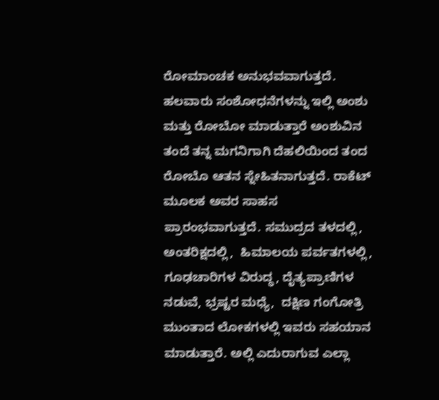ರೋಮಾಂಚಕ ಅನುಭವವಾಗುತ್ತದೆ. ಹಲವಾರು ಸಂಶೋಧನೆಗಳನ್ನು ಇಲ್ಲಿ ಅಂಶು ಮತ್ತು ರೋಬೋ ಮಾಡುತ್ತಾರೆ ಅಂಶುವಿನ ತಂದೆ ತನ್ನ ಮಗನಿಗಾಗಿ ದೆಹಲಿಯಿಂದ ತಂದ ರೋಬೊ ಆತನ ಸ್ನೇಹಿತನಾಗುತ್ತದೆ. ರಾಕೆಟ್ ಮೂಲಕ ಅವರ ಸಾಹಸ ಪ್ರಾರಂಭವಾಗುತ್ತದೆ. ಸಮುದ್ರದ ತಳದಲ್ಲಿ, ಅಂತರಿಕ್ಷದಲ್ಲಿ,  ಹಿಮಾಲಯ ಪರ್ವತಗಳಲ್ಲಿ,  ಗೂಢಚಾರಿಗಳ ವಿರುದ್ಧ, ದೈತ್ಯಪ್ರಾಣಿಗಳ ನಡುವೆ, ಭ್ರಷ್ಟರ ಮಧ್ಯೆ,  ದಕ್ಷಿಣ ಗಂಗೋತ್ರಿ ಮುಂತಾದ ಲೋಕಗಳಲ್ಲಿ ಇವರು ಸಹಯಾನ ಮಾಡುತ್ತಾರೆ. ಅಲ್ಲಿ ಎದುರಾಗುವ ಎಲ್ಲಾ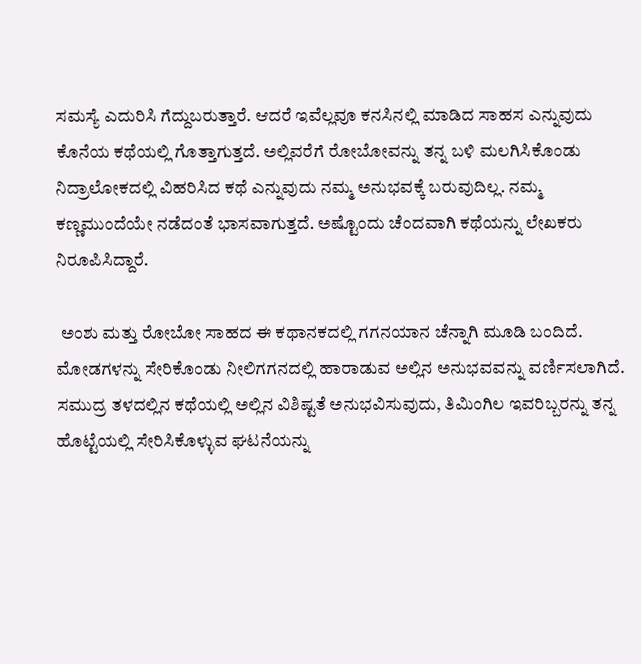ಸಮಸ್ಯೆ ಎದುರಿಸಿ ಗೆದ್ದುಬರುತ್ತಾರೆ. ಆದರೆ ಇವೆಲ್ಲವೂ ಕನಸಿನಲ್ಲಿ ಮಾಡಿದ ಸಾಹಸ ಎನ್ನುವುದು ಕೊನೆಯ ಕಥೆಯಲ್ಲಿ ಗೊತ್ತಾಗುತ್ತದೆ. ಅಲ್ಲಿವರೆಗೆ ರೋಬೋವನ್ನು ತನ್ನ ಬಳಿ ಮಲಗಿಸಿಕೊಂಡು  ನಿದ್ರಾಲೋಕದಲ್ಲಿ ವಿಹರಿಸಿದ ಕಥೆ ಎನ್ನುವುದು ನಮ್ಮ ಅನುಭವಕ್ಕೆ ಬರುವುದಿಲ್ಲ. ನಮ್ಮ ಕಣ್ಣಮುಂದೆಯೇ ನಡೆದಂತೆ ಭಾಸವಾಗುತ್ತದೆ. ಅಷ್ಟೊಂದು ಚೆಂದವಾಗಿ ಕಥೆಯನ್ನು ಲೇಖಕರು  ನಿರೂಪಿಸಿದ್ದಾರೆ.

 ಅಂಶು ಮತ್ತು ರೋಬೋ ಸಾಹದ ಈ ಕಥಾನಕದಲ್ಲಿ ಗಗನಯಾನ ಚೆನ್ನಾಗಿ ಮೂಡಿ ಬಂದಿದೆ. ಮೋಡಗಳನ್ನು ಸೇರಿಕೊಂಡು ನೀಲಿಗಗನದಲ್ಲಿ ಹಾರಾಡುವ ಅಲ್ಲಿನ ಅನುಭವವನ್ನು ವರ್ಣಿಸಲಾಗಿದೆ. ಸಮುದ್ರ ತಳದಲ್ಲಿನ ಕಥೆಯಲ್ಲಿ ಅಲ್ಲಿನ ವಿಶಿಷ್ಟತೆ ಅನುಭವಿಸುವುದು, ತಿಮಿಂಗಿಲ ಇವರಿಬ್ಬರನ್ನು ತನ್ನ ಹೊಟ್ಟೆಯಲ್ಲಿ ಸೇರಿಸಿಕೊಳ್ಳುವ ಘಟನೆಯನ್ನು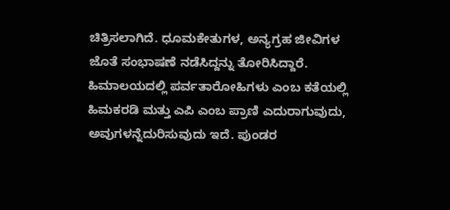ಚಿತ್ರಿಸಲಾಗಿದೆ. ಧೂಮಕೇತುಗಳ, ಅನ್ಯಗ್ರಹ ಜೀವಿಗಳ ಜೊತೆ ಸಂಭಾಷಣೆ ನಡೆಸಿದ್ದನ್ನು ತೋರಿಸಿದ್ದಾರೆ. ಹಿಮಾಲಯದಲ್ಲಿ ಪರ್ವತಾರೋಹಿಗಳು ಎಂಬ ಕತೆಯಲ್ಲಿ ಹಿಮಕರಡಿ ಮತ್ತು ಎಪಿ ಎಂಬ ಪ್ರಾಣಿ ಎದುರಾಗುವುದು, ಅವುಗಳನ್ನೆದುರಿಸುವುದು ಇದೆ. ಪುಂಡರ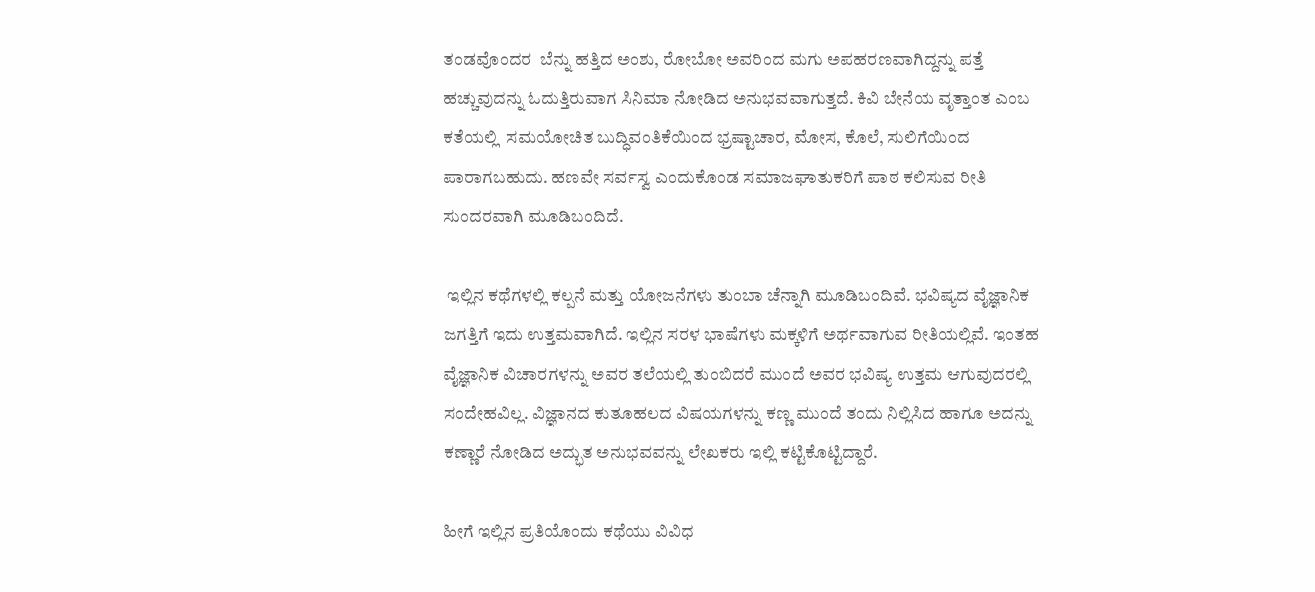ತಂಡವೊಂದರ  ಬೆನ್ನು ಹತ್ತಿದ ಅಂಶು, ರೋಬೋ ಅವರಿಂದ ಮಗು ಅಪಹರಣವಾಗಿದ್ದನ್ನು ಪತ್ತೆ ಹಚ್ಚುವುದನ್ನು ಓದುತ್ತಿರುವಾಗ ಸಿನಿಮಾ ನೋಡಿದ ಅನುಭವವಾಗುತ್ತದೆ. ಕಿವಿ ಬೇನೆಯ ವೃತ್ತಾಂತ ಎಂಬ ಕತೆಯಲ್ಲಿ  ಸಮಯೋಚಿತ ಬುದ್ಧಿವಂತಿಕೆಯಿಂದ ಭ್ರಷ್ಟಾಚಾರ, ಮೋಸ, ಕೊಲೆ, ಸುಲಿಗೆಯಿಂದ ಪಾರಾಗಬಹುದು. ಹಣವೇ ಸರ್ವಸ್ವ ಎಂದುಕೊಂಡ ಸಮಾಜಘಾತುಕರಿಗೆ ಪಾಠ ಕಲಿಸುವ ರೀತಿ ಸುಂದರವಾಗಿ ಮೂಡಿಬಂದಿದೆ.

 ಇಲ್ಲಿನ ಕಥೆಗಳಲ್ಲಿ ಕಲ್ಪನೆ ಮತ್ತು ಯೋಜನೆಗಳು ತುಂಬಾ ಚೆನ್ನಾಗಿ ಮೂಡಿಬಂದಿವೆ. ಭವಿಷ್ಯದ ವೈಜ್ಞಾನಿಕ ಜಗತ್ತಿಗೆ ಇದು ಉತ್ತಮವಾಗಿದೆ. ಇಲ್ಲಿನ ಸರಳ ಭಾಷೆಗಳು ಮಕ್ಕಳಿಗೆ ಅರ್ಥವಾಗುವ ರೀತಿಯಲ್ಲಿವೆ. ಇಂತಹ ವೈಜ್ಞಾನಿಕ ವಿಚಾರಗಳನ್ನು ಅವರ ತಲೆಯಲ್ಲಿ ತುಂಬಿದರೆ ಮುಂದೆ ಅವರ ಭವಿಷ್ಯ ಉತ್ತಮ ಆಗುವುದರಲ್ಲಿ ಸಂದೇಹವಿಲ್ಲ. ವಿಜ್ಞಾನದ ಕುತೂಹಲದ ವಿಷಯಗಳನ್ನು ಕಣ್ಣ ಮುಂದೆ ತಂದು ನಿಲ್ಲಿಸಿದ ಹಾಗೂ ಅದನ್ನು ಕಣ್ಣಾರೆ ನೋಡಿದ ಅದ್ಭುತ ಅನುಭವವನ್ನು ಲೇಖಕರು ಇಲ್ಲಿ ಕಟ್ಟಿಕೊಟ್ಟಿದ್ದಾರೆ.

ಹೀಗೆ ಇಲ್ಲಿನ ಪ್ರತಿಯೊಂದು ಕಥೆಯು ವಿವಿಧ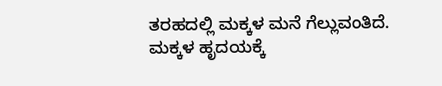ತರಹದಲ್ಲಿ ಮಕ್ಕಳ ಮನೆ ಗೆಲ್ಲುವಂತಿದೆ. ಮಕ್ಕಳ ಹೃದಯಕ್ಕೆ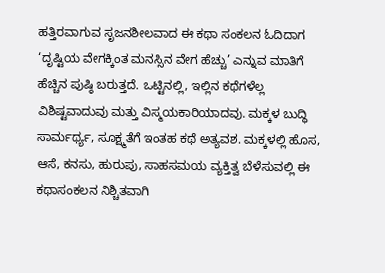ಹತ್ತಿರವಾಗುವ ಸೃಜನಶೀಲವಾದ ಈ ಕಥಾ ಸಂಕಲನ ಓದಿದಾಗ ‘ದೃಷ್ಟಿಯ ವೇಗಕ್ಕಿಂತ ಮನಸ್ಸಿನ ವೇಗ ಹೆಚ್ಚು’ ಎನ್ನುವ ಮಾತಿಗೆ ಹೆಚ್ಚಿನ ಪುಷ್ಠಿ ಬರುತ್ತದೆ. ಒಟ್ಟಿನಲ್ಲಿ, ಇಲ್ಲಿನ ಕಥೆಗಳೆಲ್ಲ ವಿಶಿಷ್ಟವಾದುವು ಮತ್ತು ವಿಸ್ಮಯಕಾರಿಯಾದವು. ಮಕ್ಕಳ ಬುದ್ಧಿ ಸಾರ್ಮರ್ಥ್ಯ, ಸೂಕ್ಷ್ಮತೆಗೆ ಇಂತಹ ಕಥೆ ಅತ್ಯವಶ. ಮಕ್ಕಳಲ್ಲಿ ಹೊಸ, ಆಸೆ, ಕನಸು, ಹುರುಪು, ಸಾಹಸಮಯ ವ್ಯಕ್ತಿತ್ವ ಬೆಳೆಸುವಲ್ಲಿ ಈ ಕಥಾಸಂಕಲನ ನಿಶ್ಚಿತವಾಗಿ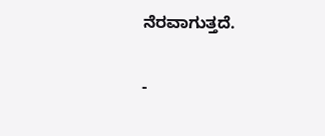ನೆರವಾಗುತ್ತದೆ.

-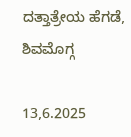ದತ್ತಾತ್ರೇಯ ಹೆಗಡೆ, ಶಿವಮೊಗ್ಗ

13,6.2025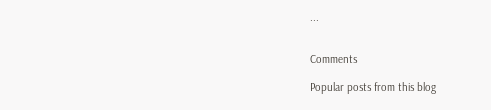...


Comments

Popular posts from this blog